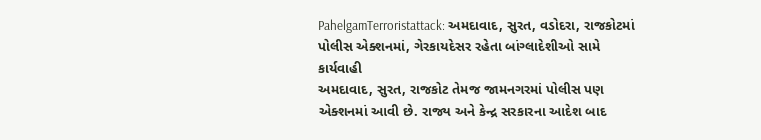PahelgamTerroristattack: અમદાવાદ, સુરત, વડોદરા, રાજકોટમાં પોલીસ એક્શનમાં, ગેરકાયદેસર રહેતા બાંગ્લાદેશીઓ સામે કાર્યવાહી
અમદાવાદ, સુરત, રાજકોટ તેમજ જામનગરમાં પોલીસ પણ એક્શનમાં આવી છે. રાજ્ય અને કેન્દ્ર સરકારના આદેશ બાદ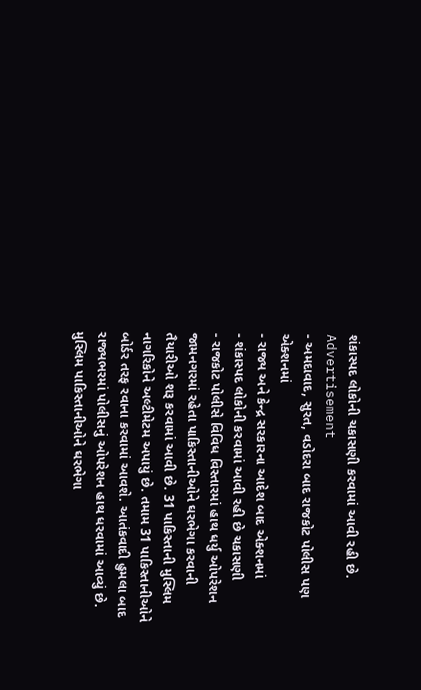શંકાસ્પદ લોકોની ચકાસણી કરવામાં આવી રહી છે.
Advertisement
- અમદાવાદ, સુરત, વડોદરા બાદ રાજકોટ પોલીસ પણ એક્શનમાં
- રાજ્ય અને કેન્દ્ર સરકારના આદેશ બાદ એક્શનમાં
- શંકાસ્પદ લોકોની કરવામાં આવી રહી છે ચકાસણી
- રાજકોટ પોલીસે વિવિધ વિસ્તારમાં હાથ ધર્યુ ઓપરેશન
જામનગરમાં રહેતા પાકિસ્તાનીઓને ઘરભેગા કરવાની તૈયારીઓ શરૂ કરવામાં આવી છે. 31 પાકિસ્તાની મુસ્લિમ નાગરિકોને અલ્ટીમેટમ અપાયું છે. તમામ 31 પાકિસ્તાનીઓને બોર્ડર તરફ રવાના કરવામાં આવશે. આતંકવાદી હુમલા બાદ રાજ્યભરમાં પોલીસનું ઓપરેશન હાથ ધરવામાં આવ્યું છે. મુસ્લિમ પાકિસ્તાનીઓને ઘરભેગા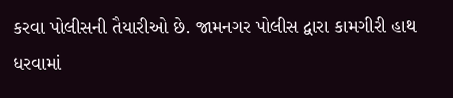કરવા પોલીસની તૈયારીઓ છે. જામનગર પોલીસ દ્વારા કામગીરી હાથ ધરવામાં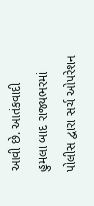આવી છે. આતંકવાદી હુમલા બાદ રાજ્યભરમાં પોલીસ દ્વારા સર્ચ ઓપરેશન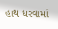હાથ ધરવામાં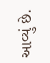આવ્યું છે.